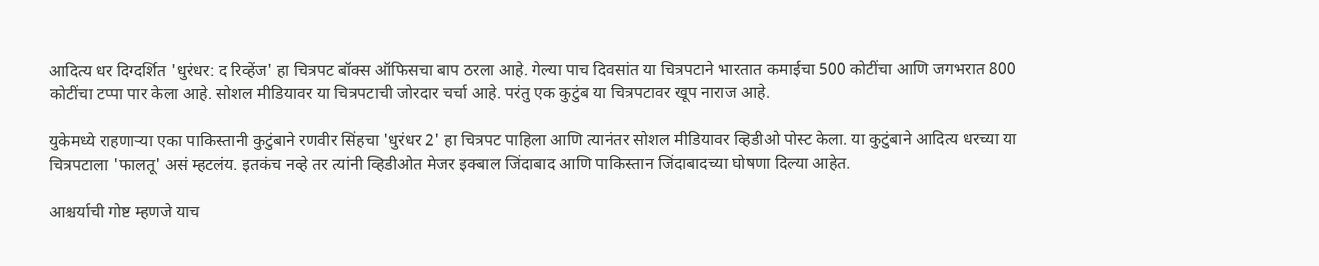आदित्य धर दिग्दर्शित 'धुरंधर: द रिव्हेंज' हा चित्रपट बॉक्स ऑफिसचा बाप ठरला आहे. गेल्या पाच दिवसांत या चित्रपटाने भारतात कमाईचा 500 कोटींचा आणि जगभरात 800 कोटींचा टप्पा पार केला आहे. सोशल मीडियावर या चित्रपटाची जोरदार चर्चा आहे. परंतु एक कुटुंब या चित्रपटावर खूप नाराज आहे.

युकेमध्ये राहणाऱ्या एका पाकिस्तानी कुटुंबाने रणवीर सिंहचा 'धुरंधर 2' हा चित्रपट पाहिला आणि त्यानंतर सोशल मीडियावर व्हिडीओ पोस्ट केला. या कुटुंबाने आदित्य धरच्या या चित्रपटाला 'फालतू' असं म्हटलंय. इतकंच नव्हे तर त्यांनी व्हिडीओत मेजर इक्बाल जिंदाबाद आणि पाकिस्तान जिंदाबादच्या घोषणा दिल्या आहेत.

आश्चर्याची गोष्ट म्हणजे याच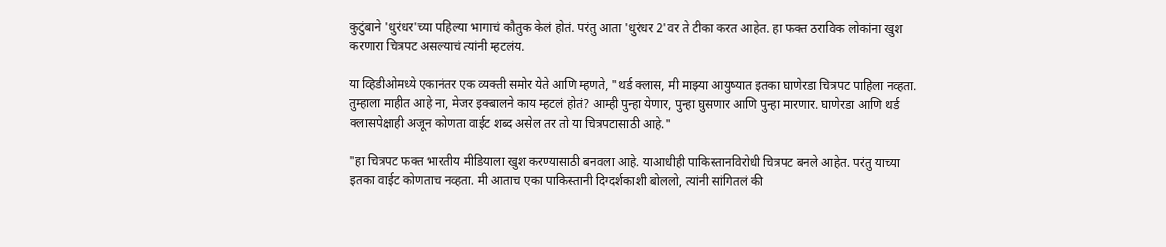कुटुंबाने 'धुरंधर'च्या पहिल्या भागाचं कौतुक केलं होतं. परंतु आता 'धुरंधर 2'वर ते टीका करत आहेत. हा फक्त ठराविक लोकांना खुश करणारा चित्रपट असल्याचं त्यांनी म्हटलंय.

या व्हिडीओमध्ये एकानंतर एक व्यक्ती समोर येते आणि म्हणते, "थर्ड क्लास, मी माझ्या आयुष्यात इतका घाणेरडा चित्रपट पाहिला नव्हता. तुम्हाला माहीत आहे ना, मेजर इक्बालने काय म्हटलं होतं? आम्ही पुन्हा येणार, पुन्हा घुसणार आणि पुन्हा मारणार. घाणेरडा आणि थर्ड क्लासपेक्षाही अजून कोणता वाईट शब्द असेल तर तो या चित्रपटासाठी आहे."

"हा चित्रपट फक्त भारतीय मीडियाला खुश करण्यासाठी बनवला आहे. याआधीही पाकिस्तानविरोधी चित्रपट बनले आहेत. परंतु याच्या इतका वाईट कोणताच नव्हता. मी आताच एका पाकिस्तानी दिग्दर्शकाशी बोललो, त्यांनी सांगितलं की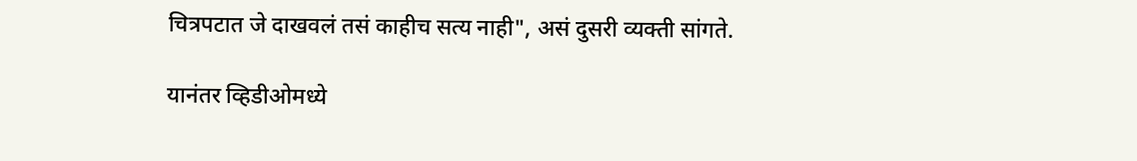चित्रपटात जे दाखवलं तसं काहीच सत्य नाही", असं दुसरी व्यक्ती सांगते.

यानंतर व्हिडीओमध्ये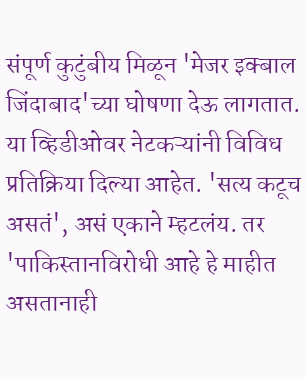संपूर्ण कुटुंबीय मिळून 'मेजर इक्बाल जिंदाबाद'च्या घोषणा देऊ लागतात. या व्हिडीओवर नेटकऱ्यांनी विविध प्रतिक्रिया दिल्या आहेत. 'सत्य कटूच असतं', असं एकाने म्हटलंय. तर 'पाकिस्तानविरोधी आहे हे माहीत असतानाही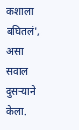कशाला बघितलं', असा सवाल दुसऱ्याने केला.